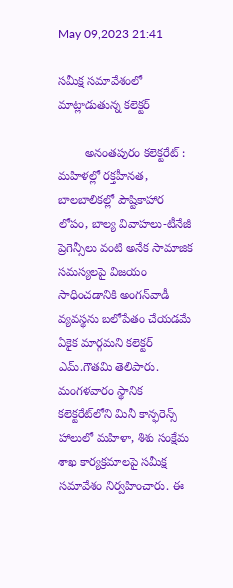May 09,2023 21:41

సమీక్ష సమావేశంలో మాట్లాడుతున్న కలెక్టర్‌

        అనంతపురం కలెక్టరేట్‌ : మహిళల్లో రక్తహీనత, బాలబాలికల్లో పౌష్టికాహార లోపం, బాల్య వివాహలు-టీనేజీ ప్రెగెన్సీలు వంటి అనేక సామాజిక సమస్యలపై విజయం సాధించడానికి అంగన్‌వాడీ వ్యవస్థను బలోపేతం చేయడమే ఏకైక మార్గమని కలెక్టర్‌ ఎమ్‌.గౌతమి తెలిపారు. మంగళవారం స్థానిక కలెక్టరేట్‌లోని మినీ కాన్ఫరెన్స్‌ హాలులో మహిళా, శిశు సంక్షేమ శాఖ కార్యక్రమాలపై సమీక్ష సమావేశం నిర్వహించారు. ఈ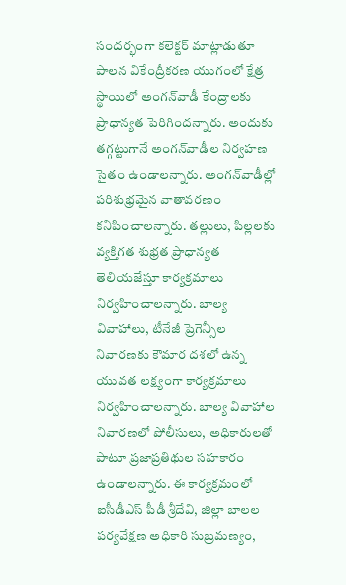సందర్భంగా కలెక్టర్‌ మాట్లాడుతూ పాలన వికేంద్రీకరణ యుగంలో క్షేత్ర స్థాయిలో అంగన్‌వాడీ కేంద్రాలకు ప్రాధాన్యత పెరిగిందన్నారు. అందుకు తగ్గట్టుగానే అంగన్‌వాడీల నిర్వహణ సైతం ఉండాలన్నారు. అంగన్‌వాడీల్లో పరిశుభ్రమైన వాతావరణం కనిపించాలన్నారు. తల్లులు, పిల్లలకు వ్యక్తిగత శుభ్రత ప్రాధాన్యత తెలియజేస్తూ కార్యక్రమాలు నిర్వహించాలన్నారు. బాల్య వివాహాలు, టీనేజీ ప్రెగెన్సీల నివారణకు కౌమార దశలో ఉన్న యువత లక్ష్యంగా కార్యక్రమాలు నిర్వహించాలన్నారు. బాల్య వివాహాల నివారణలో పోలీసులు, అధికారులతో పాటూ ప్రజాప్రతిథుల సహకారం ఉండాలన్నారు. ఈ కార్యక్రమంలో ఐసీడీఎస్‌ పీడీ శ్రీదేవి, జిల్లా బాలల పర్యవేక్షణ అధికారి సుబ్రమణ్యం,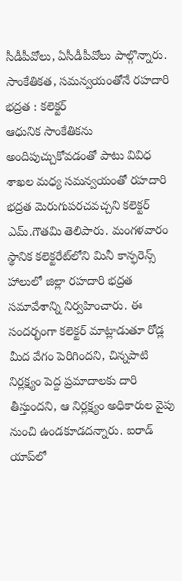సీడీపీవోలు, ఏసీడీపీవోలు పాల్గొన్నారు.
సాంకేతికత, సమన్వయంతోనే రహదారి భద్రత : కలెక్టర్‌
ఆధునిక సాంకేతికను అందిపుచ్చుకోవడంతో పాటు వివిధ శాఖల మధ్య సమన్వయంతో రహదారి భద్రత మెరుగుపరచవచ్చని కలెక్టర్‌ ఎమ్‌.గౌతమి తెలిపారు. మంగళవారం స్థానిక కలెక్టరేట్‌లోని మినీ కాన్ఫరెన్స్‌ హాలులో జిల్లా రహదారి భద్రత సమావేశాన్ని నిర్వహించారు. ఈ సందర్భంగా కలెక్టర్‌ మాట్లాడుతూ రోడ్ల మీద వేగం పెరిగిందని, చిన్నపాటి నిర్లక్ష్యం పెద్ద ప్రమాదాలకు దారి తీస్తుందని, ఆ నిర్లక్ష్యం అధికారుల వైపు నుంచి ఉండకూడదన్నారు. ఐరాడ్‌ యాప్‌లో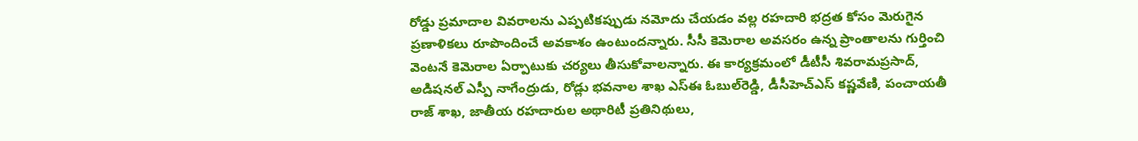రోడ్డు ప్రమాదాల వివరాలను ఎప్పటికప్పుడు నమోదు చేయడం వల్ల రహదారి భద్రత కోసం మెరుగైన ప్రణాళికలు రూపొందించే అవకాశం ఉంటుందన్నారు. సీసీ కెమెరాల అవసరం ఉన్న ప్రాంతాలను గుర్తించి వెంటనే కెమెరాల ఏర్పాటుకు చర్యలు తీసుకోవాలన్నారు. ఈ కార్యక్రమంలో డీటీసీ శివరామప్రసాద్‌, అడిషనల్‌ ఎస్పీ నాగేంద్రుడు, రోడ్లు భవనాల శాఖ ఎస్‌ఈ ఓబుల్‌రెడ్డి, డీసీహెచ్‌ఎస్‌ కష్ణవేణి, పంచాయతీ రాజ్‌ శాఖ, జాతీయ రహదారుల అథారిటీ ప్రతినిథులు,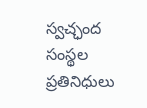స్వచ్ఛంద సంస్థల ప్రతినిధులు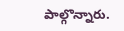పాల్గొన్నారు.